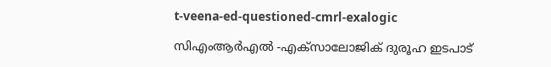t-veena-ed-questioned-cmrl-exalogic

സിഎംആർഎൽ -എക്സാലോജിക് ദുരൂഹ ഇടപാട്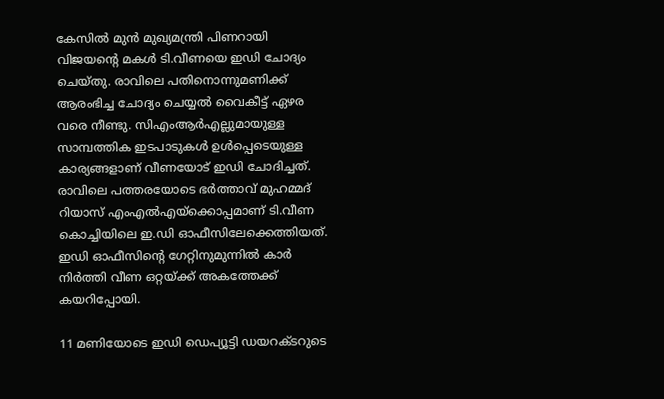കേസിൽ മുൻ മുഖ്യമന്ത്രി പിണറായി വിജയൻ്റെ മകൾ ടി.വീണയെ ഇഡി ചോദ്യം ചെയ്തു. രാവിലെ പതിനൊന്നുമണിക്ക് ആരംഭിച്ച ചോദ്യം ചെയ്യൽ വൈകീട്ട് ഏഴര വരെ നീണ്ടു. സിഎംആർഎല്ലുമായുള്ള സാമ്പത്തിക ഇടപാടുകൾ ഉൾപ്പെടെയുള്ള കാര്യങ്ങളാണ് വീണയോട് ഇഡി ചോദിച്ചത്. രാവിലെ പത്തരയോടെ ഭർത്താവ് മുഹമ്മദ് റിയാസ് എംഎൽഎയ്ക്കൊപ്പമാണ് ടി.വീണ കൊച്ചിയിലെ ഇ.ഡി ഓഫീസിലേക്കെത്തിയത്. ഇഡി ഓഫീസിന്റെ ഗേറ്റിനുമുന്നിൽ കാർ നിർത്തി വീണ ഒറ്റയ്ക്ക് അകത്തേക്ക് കയറിപ്പോയി.

11 മണിയോടെ ഇഡി ഡെപ്യൂട്ടി ഡയറക്ടറുടെ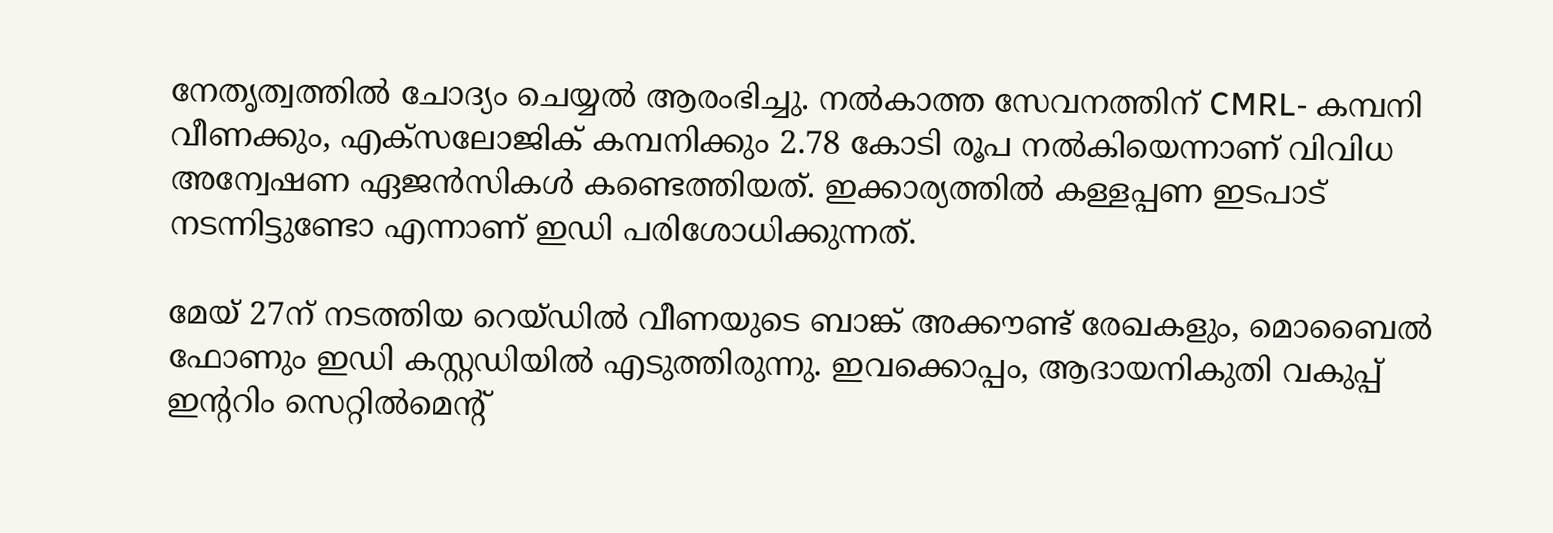നേതൃത്വത്തിൽ ചോദ്യം ചെയ്യൽ ആരംഭിച്ചു. നൽകാത്ത സേവനത്തിന് CMRL- കമ്പനി വീണക്കും, എക്‌സലോജിക് കമ്പനിക്കും 2.78 കോടി രൂപ നൽകിയെന്നാണ് വിവിധ അന്വേഷണ ഏജൻസികൾ കണ്ടെത്തിയത്. ഇക്കാര്യത്തിൽ കള്ളപ്പണ ഇടപാട് നടന്നിട്ടുണ്ടോ എന്നാണ് ഇഡി പരിശോധിക്കുന്നത്.

മേയ് 27ന് നടത്തിയ റെയ്ഡിൽ വീണയുടെ ബാങ്ക് അക്കൗണ്ട് രേഖകളും, മൊബൈൽ ഫോണും ഇഡി കസ്റ്റഡിയിൽ എടുത്തിരുന്നു. ഇവക്കൊപ്പം, ആദായനികുതി വകുപ്പ് ഇൻ്ററിം സെറ്റിൽമെൻ്റ്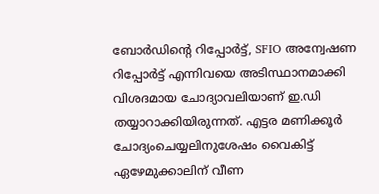ബോർഡിന്റെ റിപ്പോർട്ട്, SFIO അന്വേഷണ റിപ്പോർട്ട് എന്നിവയെ അടിസ്ഥാനമാക്കി വിശദമായ ചോദ്യാവലിയാണ് ഇ.ഡി തയ്യാറാക്കിയിരുന്നത്. എട്ടര മണിക്കൂർ ചോദ്യംചെയ്യലിനുശേഷം വൈകിട്ട് ഏഴേമുക്കാലിന് വീണ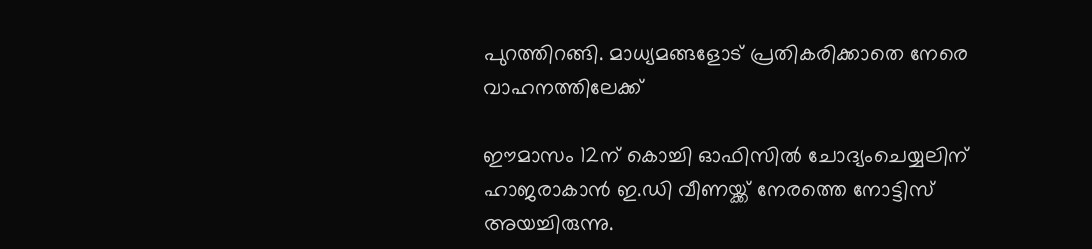പുറത്തിറങ്ങി. മാധ്യമങ്ങളോട് പ്രതികരിക്കാതെ നേരെ വാഹനത്തിലേക്ക്

ഈമാസം 12ന് കൊച്ചി ഓഫിസിൽ ചോദ്യംചെയ്യലിന് ഹാജരാകാൻ ഇ.ഡി വീണയ്ക്ക് നേരത്തെ നോട്ടിസ് അയച്ചിരുന്നു.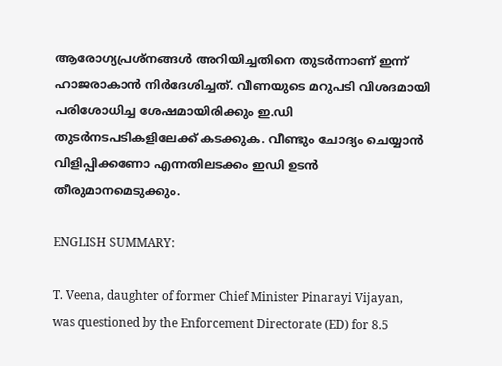ആരോഗ്യപ്രശ്നങ്ങൾ അറിയിച്ചതിനെ തുടർന്നാണ് ഇന്ന് ഹാജരാകാൻ നിർദേശിച്ചത്. വീണയുടെ മറുപടി വിശദമായി പരിശോധിച്ച ശേഷമായിരിക്കും ഇ.ഡി തുടർനടപടികളിലേക്ക് കടക്കുക. വീണ്ടും ചോദ്യം ചെയ്യാൻ വിളിപ്പിക്കണോ എന്നതിലടക്കം ഇഡി ഉടൻ തീരുമാനമെടുക്കും.

ENGLISH SUMMARY:

T. Veena, daughter of former Chief Minister Pinarayi Vijayan, was questioned by the Enforcement Directorate (ED) for 8.5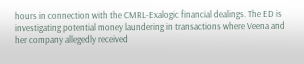hours in connection with the CMRL-Exalogic financial dealings. The ED is investigating potential money laundering in transactions where Veena and her company allegedly received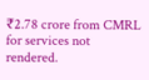₹2.78 crore from CMRL for services not rendered.